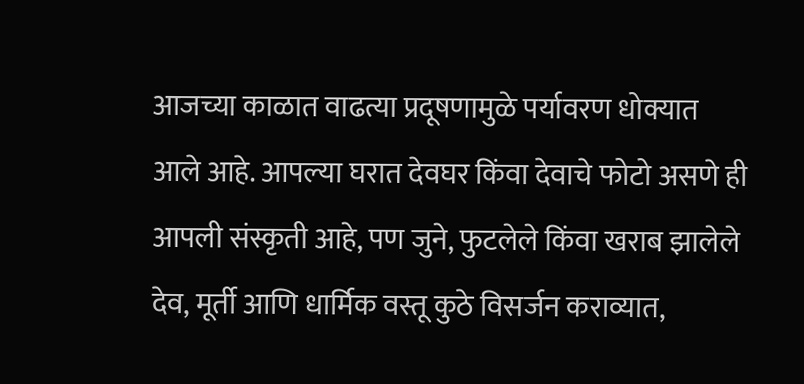आजच्या काळात वाढत्या प्रदूषणामुळे पर्यावरण धोक्यात आले आहे. आपल्या घरात देवघर किंवा देवाचे फोटो असणे ही आपली संस्कृती आहे, पण जुने, फुटलेले किंवा खराब झालेले देव, मूर्ती आणि धार्मिक वस्तू कुठे विसर्जन कराव्यात,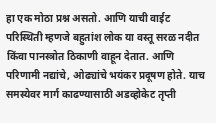हा एक मोठा प्रश्न असतो. आणि याची वाईट परिस्थिती म्हणजे बहुतांश लोक या वस्तू सरळ नदीत किंवा पानस्त्रोत ठिकाणी वाहून देतात. आणि परिणामी नद्यांचे, ओढ्यांचे भयंकर प्रदूषण होते. याच समस्येवर मार्ग काढण्यासाठी अडव्होकेट तृप्ती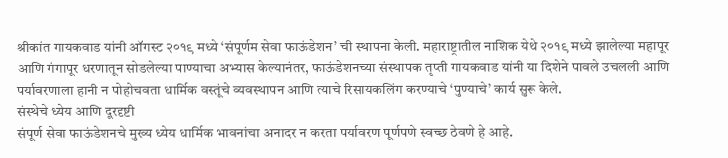श्रीकांत गायकवाड यांनी ऑगस्ट २०१९ मध्ये ‘संपूर्णम सेवा फाऊंडेशन’ ची स्थापना केली. महाराष्ट्रातील नाशिक येथे २०१९ मध्ये झालेल्या महापूर आणि गंगापूर धरणातून सोडलेल्या पाण्याचा अभ्यास केल्यानंतर, फाऊंडेशनच्या संस्थापक तृप्ती गायकवाड यांनी या दिशेने पावले उचलली आणि पर्यावरणाला हानी न पोहोचवता धार्मिक वस्तूंचे व्यवस्थापन आणि त्याचे रिसायकलिंग करण्याचे ‘पुण्याचे’ कार्य सुरू केले.
संस्थेचे ध्येय आणि दूरदृष्टी
संपूर्ण सेवा फाऊंडेशनचे मुख्य ध्येय धार्मिक भावनांचा अनादर न करता पर्यावरण पूर्णपणे स्वच्छ ठेवणे हे आहे.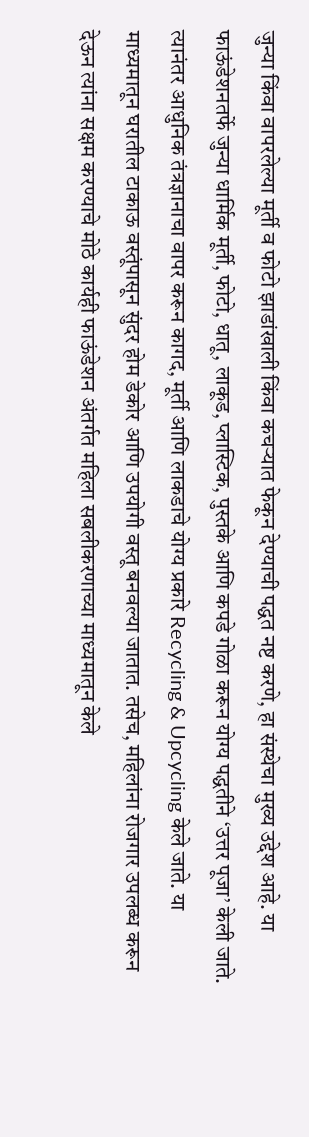जुन्या किंवा वापरलेल्या मूर्ती व फोटो झाडांखाली किंवा कचऱ्यात फेकून देण्याची पद्धत नष्ट करणे, हा संस्थेचा मुख्य उद्देश आहे. या फाऊंडेशनतर्फे जुन्या धार्मिक मूर्ती, फोटो, धातू, लाकूड, प्लास्टिक, पुस्तके आणि कपडे गोळा करून योग्य पद्धतीने ‘उत्तर पूजा’ केली जाते. त्यानंतर आधुनिक तंत्रज्ञानाचा वापर करून कागद, मूर्ती आणि लाकडाचे योग्य प्रकारे Recycling & Upcycling केले जाते. या माध्यमातून घरातील टाकाऊ वस्तूंपासून सुंदर होम डेकोर आणि उपयोगी वस्तू बनवल्या जातात. तसेच, महिलांना रोजगार उपलब्ध करून देऊन त्यांना सक्षम करण्याचे मोठे कार्यही फाऊंडेशन अंतर्गत महिला सबलीकरणाच्या माध्यमातून केले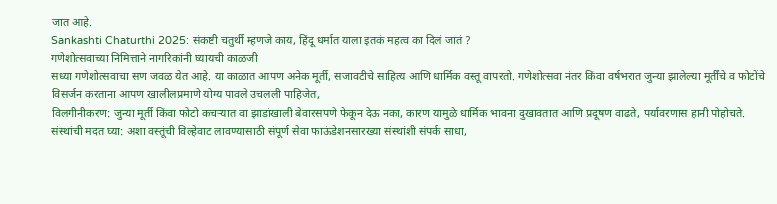जात आहे.
Sankashti Chaturthi 2025: संकष्टी चतुर्थी म्हणजे काय, हिंदू धर्मात याला इतकं महत्व का दिलं जातं ?
गणेशोत्सवाच्या निमित्ताने नागरिकांनी घ्यायची काळजी
सध्या गणेशोत्सवाचा सण जवळ येत आहे. या काळात आपण अनेक मूर्ती, सजावटीचे साहित्य आणि धार्मिक वस्तू वापरतो. गणेशोत्सवा नंतर किंवा वर्षभरात जुन्या झालेल्या मूर्तींचे व फोटोंचे विसर्जन करताना आपण खालीलप्रमाणे योग्य पावले उचलली पाहिजेत,
विलगीनीकरण: जुन्या मूर्ती किंवा फोटो कचऱ्यात वा झाडांखाली बेवारसपणे फेकून देऊ नका, कारण यामुळे धार्मिक भावना दुखावतात आणि प्रदूषण वाढते, पर्यावरणास हानी पोहोचते.
संस्थांची मदत घ्या: अशा वस्तूंची विल्हेवाट लावण्यासाठी संपूर्ण सेवा फाऊंडेशनसारख्या संस्थांशी संपर्क साधा,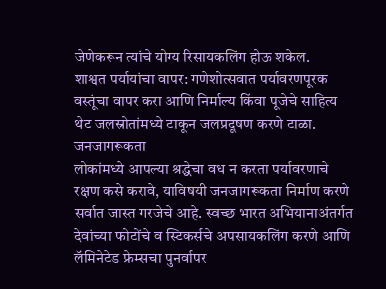जेणेकरून त्यांचे योग्य रिसायकलिंग होऊ शकेल.
शाश्वत पर्यायांचा वापर: गणेशोत्सवात पर्यावरणपूरक वस्तूंचा वापर करा आणि निर्माल्य किंवा पूजेचे साहित्य थेट जलस्रोतांमध्ये टाकून जलप्रदूषण करणे टाळा.
जनजागरूकता
लोकांमध्ये आपल्या श्रद्धेचा वध न करता पर्यावरणाचे रक्षण कसे करावे, याविषयी जनजागरूकता निर्माण करणे सर्वात जास्त गरजेचे आहे. स्वच्छ भारत अभियानाअंतर्गत देवांच्या फोटोंचे व स्टिकर्सचे अपसायकलिंग करणे आणि लॅमिनेटेड फ्रेम्सचा पुनर्वापर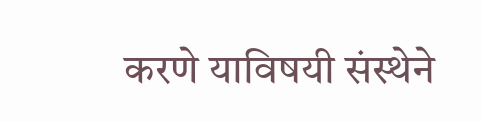करणे याविषयी संस्थेने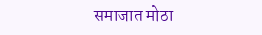समाजात मोठा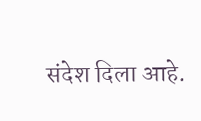संदेश दिला आहे.